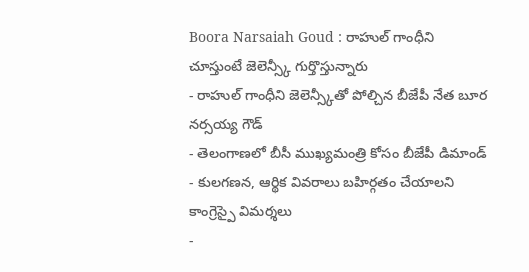Boora Narsaiah Goud : రాహుల్ గాంధీని చూస్తుంటే జెలెన్స్కీ గుర్తొస్తున్నారు
- రాహుల్ గాంధీని జెలెన్స్కీతో పోల్చిన బీజేపీ నేత బూర నర్సయ్య గౌడ్
- తెలంగాణలో బీసీ ముఖ్యమంత్రి కోసం బీజేపీ డిమాండ్
- కులగణన, ఆర్థిక వివరాలు బహిర్గతం చేయాలని కాంగ్రెస్పై విమర్శలు
-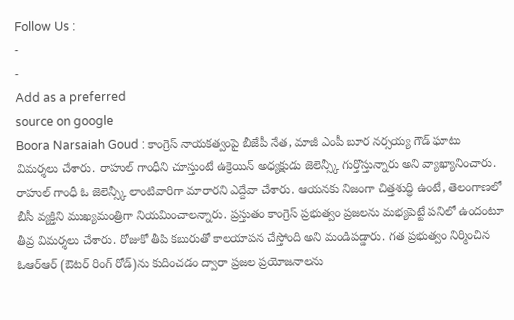Follow Us :
-
-
Add as a preferred
source on google
Boora Narsaiah Goud : కాంగ్రెస్ నాయకత్వంపై బీజేపీ నేత, మాజీ ఎంపీ బూర నర్సయ్య గౌడ్ ఘాటు విమర్శలు చేశారు. రాహుల్ గాంధీని చూస్తుంటే ఉక్రెయిన్ అధ్యక్షుడు జెలెన్స్కీ గుర్తొస్తున్నారు అని వ్యాఖ్యానించారు. రాహుల్ గాంధీ ఓ జెలెన్స్కీ లాంటివారిగా మారారని ఎద్దేవా చేశారు. ఆయనకు నిజంగా చిత్తశుద్ధి ఉంటే, తెలంగాణలో బీసీ వ్యక్తిని ముఖ్యమంత్రిగా నియమించాలన్నారు. ప్రస్తుతం కాంగ్రెస్ ప్రభుత్వం ప్రజలను మభ్యపెట్టే పనిలో ఉందంటూ తీవ్ర విమర్శలు చేశారు. రోజుకో తీపి కబురుతో కాలయాపన చేస్తోంది అని మండిపడ్డారు. గత ప్రభుత్వం నిర్మించిన ఓఆర్ఆర్ (ఔటర్ రింగ్ రోడ్)ను కుదించడం ద్వారా ప్రజల ప్రయోజనాలను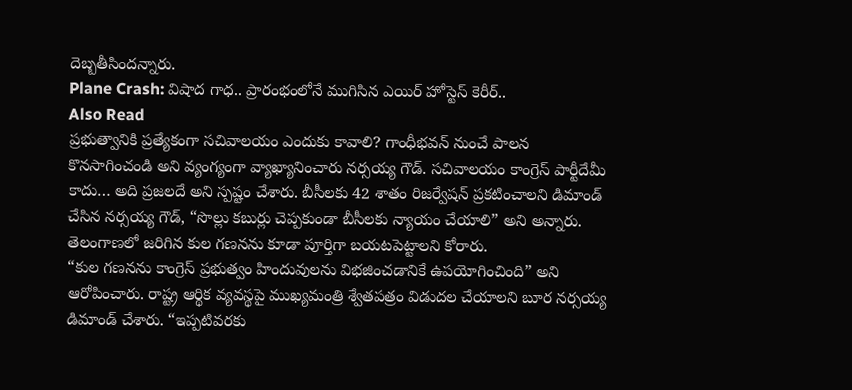దెబ్బతీసిందన్నారు.
Plane Crash: విషాద గాధ.. ప్రారంభంలోనే ముగిసిన ఎయిర్ హోస్టెస్ కెరీర్..
Also Read
ప్రభుత్వానికి ప్రత్యేకంగా సచివాలయం ఎందుకు కావాలి? గాంధీభవన్ నుంచే పాలన కొనసాగించండి అని వ్యంగ్యంగా వ్యాఖ్యానించారు నర్సయ్య గౌడ్. సచివాలయం కాంగ్రెస్ పార్టీదేమీ కాదు… అది ప్రజలదే అని స్పష్టం చేశారు. బీసీలకు 42 శాతం రిజర్వేషన్ ప్రకటించాలని డిమాండ్ చేసిన నర్సయ్య గౌడ్, “సొల్లు కబుర్లు చెప్పకుండా బీసీలకు న్యాయం చేయాలి” అని అన్నారు. తెలంగాణలో జరిగిన కుల గణనను కూడా పూర్తిగా బయటపెట్టాలని కోరారు.
“కుల గణనను కాంగ్రెస్ ప్రభుత్వం హిందువులను విభజించడానికే ఉపయోగించింది” అని ఆరోపించారు. రాష్ట్ర ఆర్థిక వ్యవస్థపై ముఖ్యమంత్రి శ్వేతపత్రం విడుదల చేయాలని బూర నర్సయ్య డిమాండ్ చేశారు. “ఇప్పటివరకు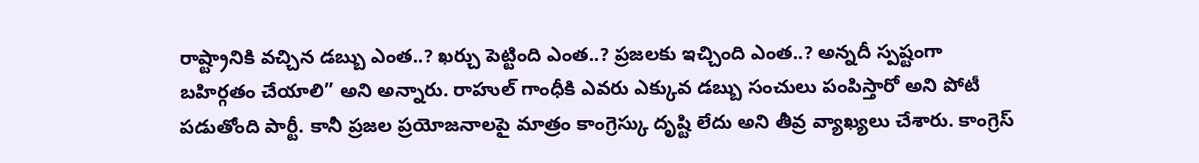రాష్ట్రానికి వచ్చిన డబ్బు ఎంత..? ఖర్చు పెట్టింది ఎంత..? ప్రజలకు ఇచ్చింది ఎంత..? అన్నదీ స్పష్టంగా బహిర్గతం చేయాలి” అని అన్నారు. రాహుల్ గాంధీకి ఎవరు ఎక్కువ డబ్బు సంచులు పంపిస్తారో అని పోటీ పడుతోంది పార్టీ. కానీ ప్రజల ప్రయోజనాలపై మాత్రం కాంగ్రెస్కు దృష్టి లేదు అని తీవ్ర వ్యాఖ్యలు చేశారు. కాంగ్రెస్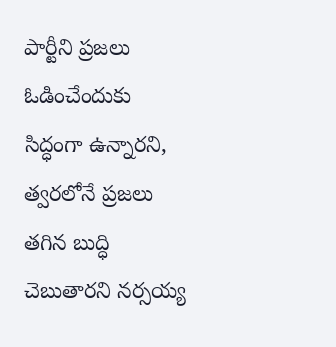పార్టీని ప్రజలు ఓడించేందుకు సిద్ధంగా ఉన్నారని, త్వరలోనే ప్రజలు తగిన బుద్ధి చెబుతారని నర్సయ్య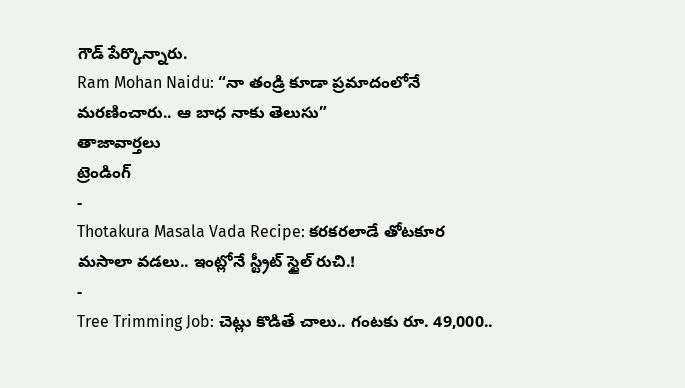గౌడ్ పేర్కొన్నారు.
Ram Mohan Naidu: “నా తండ్రి కూడా ప్రమాదంలోనే మరణించారు.. ఆ బాధ నాకు తెలుసు”
తాజావార్తలు
ట్రెండింగ్
-
Thotakura Masala Vada Recipe: కరకరలాడే తోటకూర మసాలా వడలు.. ఇంట్లోనే స్ట్రీట్ స్టైల్ రుచి.!
-
Tree Trimming Job: చెట్లు కొడితే చాలు.. గంటకు రూ. 49,000..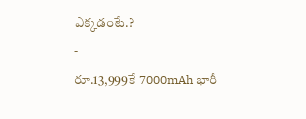ఎక్కడంటే.?
-
రూ.13,999కే 7000mAh భారీ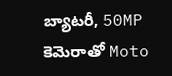బ్యాటరీ, 50MP కెమెరాతో Moto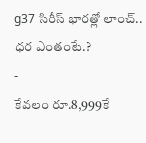g37 సిరీస్ భారత్లో లాంచ్.. ధర ఎంతంటే.?
-
కేవలం రూ.8,999కే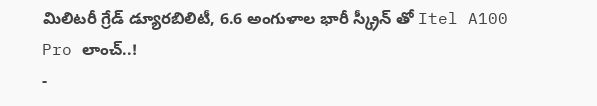మిలిటరీ గ్రేడ్ డ్యూరబిలిటీ, 6.6 అంగుళాల భారీ స్క్రీన్ తో Itel A100 Pro లాంచ్..!
-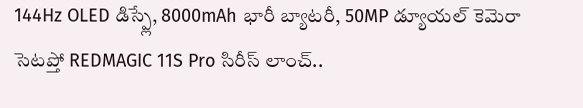144Hz OLED డిస్ప్లే, 8000mAh భారీ బ్యాటరీ, 50MP డ్యూయల్ కెమెరా సెటప్తో REDMAGIC 11S Pro సిరీస్ లాంచ్..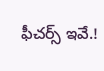ఫీచర్స్ ఇవే.!